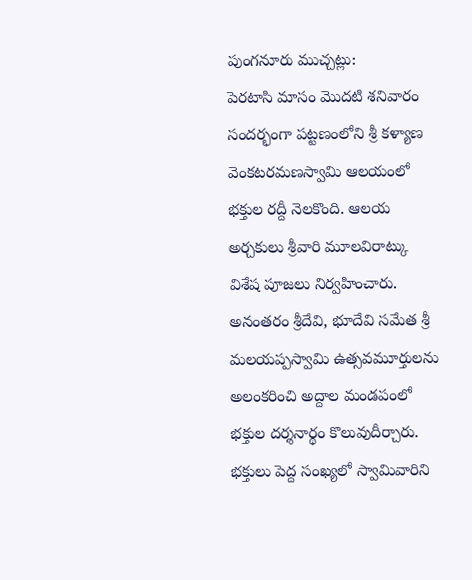పుంగనూరు ముచ్చట్లు:
పెరటాసి మాసం మొదటి శనివారం సందర్భంగా పట్టణంలోని శ్రీ కళ్యాణ వెంకటరమణస్వామి ఆలయంలో భక్తుల రద్దీ నెలకొంది. ఆలయ అర్చకులు శ్రీవారి మూలవిరాట్కు విశేష పూజలు నిర్వహించారు. అనంతరం శ్రీదేవి, భూదేవి సమేత శ్రీ మలయప్పస్వామి ఉత్సవమూర్తులను అలంకరించి అద్దాల మండపంలో భక్తుల దర్శనార్థం కొలువుదీర్చారు. భక్తులు పెద్ద సంఖ్యలో స్వామివారిని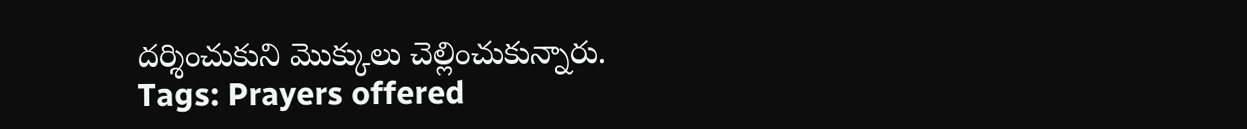దర్శించుకుని మొక్కులు చెల్లించుకున్నారు.
Tags: Prayers offered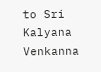to Sri Kalyana Venkanna